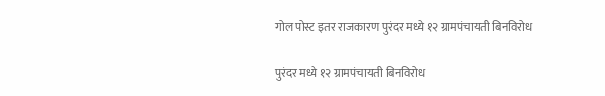गोल पोस्ट इतर राजकारण पुरंदर मध्ये १२ ग्रामपंचायती बिनविरोध

पुरंदर मध्ये १२ ग्रामपंचायती बिनविरोध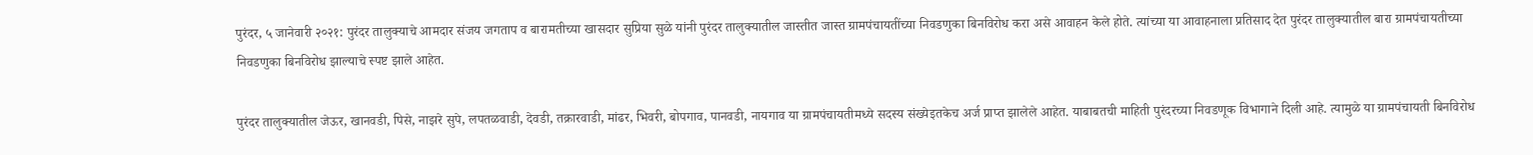पुरंदर, ५ जानेवारी २०२१: पुरंदर तालुक्याचे आमदार संजय जगताप व बारामतीच्या खासदार सुप्रिया सुळे यांनी पुरंदर तालुक्यातील जास्तीत जास्त ग्रामपंचायतींच्या निवडणुका बिनविरोध करा असे आवाहन केले होते. त्यांच्या या आवाहनाला प्रतिसाद देत पुरंदर तालुक्यातील बारा ग्रामपंचायतीच्या निवडणुका बिनविरोध झाल्याचे स्पष्ट झाले आहेत.

पुरंदर तालुक्यातील जेऊर, खानवडी, पिसे, नाझरे सुपे, लपतळवाडी, देवडी, तक्रारवाडी, मांढर, भिवरी, बोपगाव, पानवडी, नायगाव या ग्रामपंचायतीमध्ये सदस्य संख्येइतकेच अर्ज प्राप्त झालेले आहेत. याबाबतची माहिती पुरंदरच्या निवडणूक विभागाने दिली आहे. त्यामुळे या ग्रामपंचायती बिनविरोध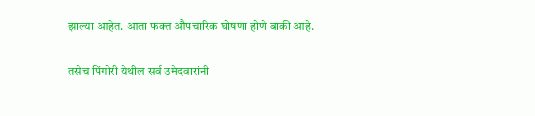झाल्या आहेत. आता फक्त औपचारिक घोषणा होणे बाकी आहे.

तसेच पिंगोरी येथील सर्व उमेदवारांनी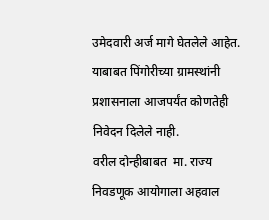उमेदवारी अर्ज मागे घेतलेले आहेत. याबाबत पिंगोरीच्या ग्रामस्थांनी प्रशासनाला आजपर्यंत कोणतेही निवेदन दिलेले नाही.
वरील दोन्हीबाबत  मा. राज्य निवडणूक आयोगाला अहवाल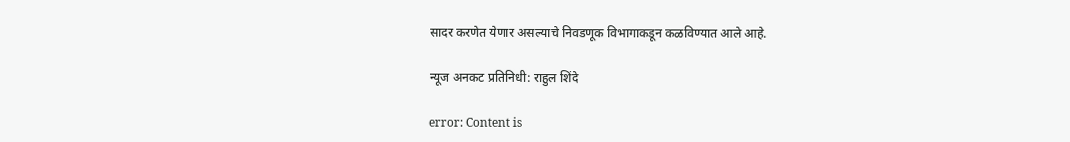सादर करणेत येणार असल्याचे निवडणूक विभागाकडून कळविण्यात आले आहे.

न्यूज अनकट प्रतिनिधी: राहुल शिंदे

error: Content is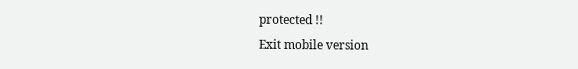protected !!
Exit mobile version